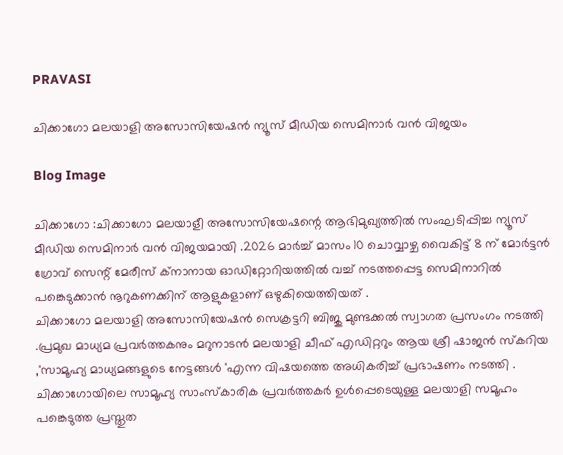PRAVASI

ചിക്കാഗോ മലയാളി അസോസിയേഷൻ ന്യൂസ് മീഡിയ സെമിനാർ വൻ വിജയം

Blog Image

ചിക്കാഗോ :ചിക്കാഗോ മലയാളീ അസോസിയേഷന്റെ ആഭിമുഖ്യത്തിൽ സംഘടിപ്പിച്ച ന്യൂസ് മീഡിയ സെമിനാർ വൻ വിജയമായി .2026 മാർച്ച് മാസം 10 ചൊവ്വാഴ്ച വൈകിട്ട് 8 ന് മോർട്ടൻ ഗ്രോവ് സെന്റ് മേരീസ് ക്നാനായ ഓഡിറ്റോറിയത്തിൽ വച്ച് നടത്തപ്പെട്ട സെമിനാറിൽ പങ്കെടുക്കാൻ നൂറുകണക്കിന് ആളുകളാണ് ഒഴുകിയെത്തിയത് .
ചിക്കാഗോ മലയാളി അസോസിയേഷൻ സെക്രട്ടറി ബിജു മുണ്ടക്കൽ സ്വാഗത പ്രസംഗം നടത്തി .പ്രമുഖ മാധ്യമ പ്രവർത്തകനും മറുനാടൻ മലയാളി ചീഫ് എഡിറ്ററും ആയ ശ്രീ ഷാജൻ സ്കറിയ ,'സാമൂഹ്യ മാധ്യമങ്ങളുടെ നേട്ടങ്ങൾ 'എന്ന വിഷയത്തെ അധികരിച്ച് പ്രഭാഷണം നടത്തി .
ചിക്കാഗോയിലെ സാമൂഹ്യ സാംസ്‌കാരിക പ്രവർത്തകർ ഉൾപ്പെടെയുള്ള മലയാളി സമൂഹം പങ്കെടുത്ത പ്രസ്തുത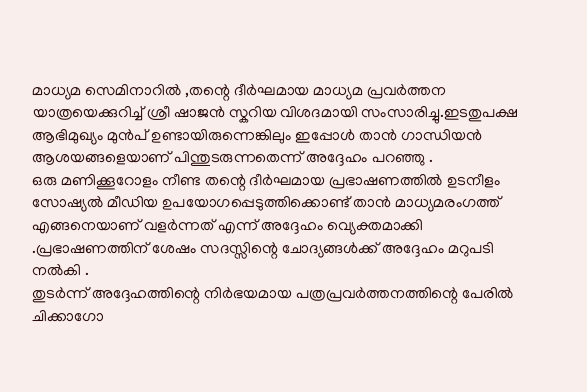മാധ്യമ സെമിനാറിൽ ,തന്റെ ദീർഘമായ മാധ്യമ പ്രവർത്തന യാത്രയെക്കുറിച്ച് ശ്രീ ഷാജൻ സ്കറിയ വിശദമായി സംസാരിച്ചു.ഇടതുപക്ഷ ആഭിമുഖ്യം മുൻപ് ഉണ്ടായിരുന്നെങ്കിലും ഇപ്പോൾ താൻ ഗാന്ധിയൻ ആശയങ്ങളെയാണ് പിന്തുടരുന്നതെന്ന് അദ്ദേഹം പറഞ്ഞു .
ഒരു മണിക്കൂറോളം നീണ്ട തന്റെ ദീർഘമായ പ്രഭാഷണത്തിൽ ഉടനീളം സോഷ്യൽ മീഡിയ ഉപയോഗപ്പെടുത്തിക്കൊണ്ട് താൻ മാധ്യമരംഗത്ത് എങ്ങനെയാണ് വളർന്നത് എന്ന് അദ്ദേഹം വ്യെക്തമാക്കി .പ്രഭാഷണത്തിന് ശേഷം സദസ്സിന്റെ ചോദ്യങ്ങൾക്ക് അദ്ദേഹം മറുപടി നൽകി .
തുടർന്ന് അദ്ദേഹത്തിന്റെ നിർഭയമായ പത്രപ്രവർത്തനത്തിന്റെ പേരിൽ ചിക്കാഗോ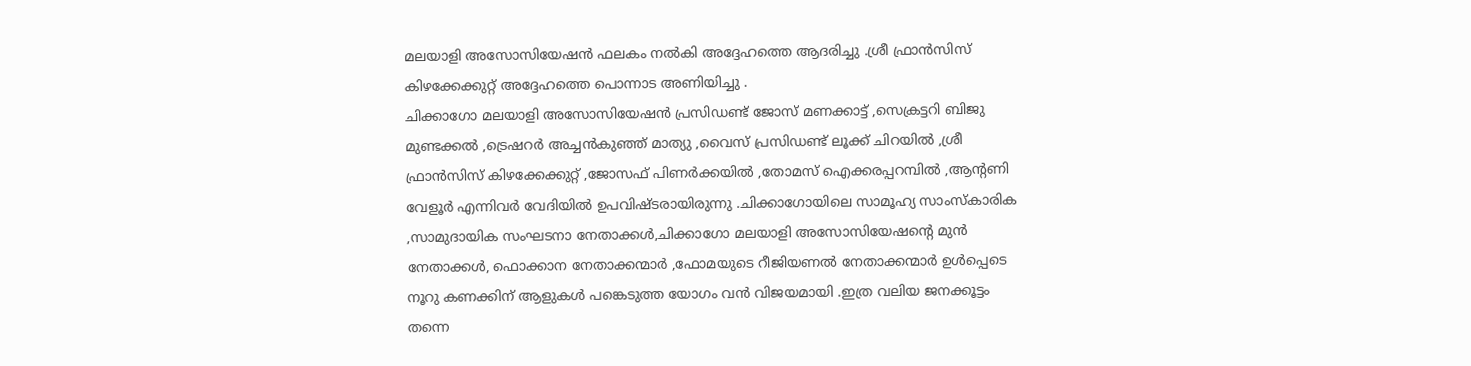മലയാളി അസോസിയേഷൻ ഫലകം നൽകി അദ്ദേഹത്തെ ആദരിച്ചു .ശ്രീ ഫ്രാൻസിസ് കിഴക്കേക്കുറ്റ് അദ്ദേഹത്തെ പൊന്നാട അണിയിച്ചു .
ചിക്കാഗോ മലയാളി അസോസിയേഷൻ പ്രസിഡണ്ട് ജോസ് മണക്കാട്ട് ,സെക്രട്ടറി ബിജു മുണ്ടക്കൽ ,ട്രെഷറർ അച്ചൻകുഞ്ഞ് മാത്യു ,വൈസ് പ്രസിഡണ്ട് ലൂക്ക് ചിറയിൽ ,ശ്രീ ഫ്രാൻസിസ് കിഴക്കേക്കുറ്റ് ,ജോസഫ് പിണർക്കയിൽ ,തോമസ് ഐക്കരപ്പറമ്പിൽ ,ആന്റണി വേളൂർ എന്നിവർ വേദിയിൽ ഉപവിഷ്ടരായിരുന്നു .ചിക്കാഗോയിലെ സാമൂഹ്യ സാംസ്‌കാരിക ,സാമുദായിക സംഘടനാ നേതാക്കൾ,ചിക്കാഗോ മലയാളി അസോസിയേഷന്റെ മുൻ നേതാക്കൾ, ഫൊക്കാന നേതാക്കന്മാർ ,ഫോമയുടെ റീജിയണൽ നേതാക്കന്മാർ ഉൾപ്പെടെ നൂറു കണക്കിന് ആളുകൾ പങ്കെടുത്ത യോഗം വൻ വിജയമായി .ഇത്ര വലിയ ജനക്കൂട്ടം തന്നെ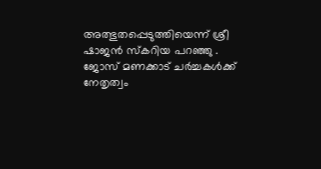അത്ഭുതപ്പെടുത്തിയെന്ന് ശ്രീ ഷാജൻ സ്കറിയ പറഞ്ഞു .
ജോസ് മണക്കാട് ചർച്ചകൾക്ക് നേതൃത്വം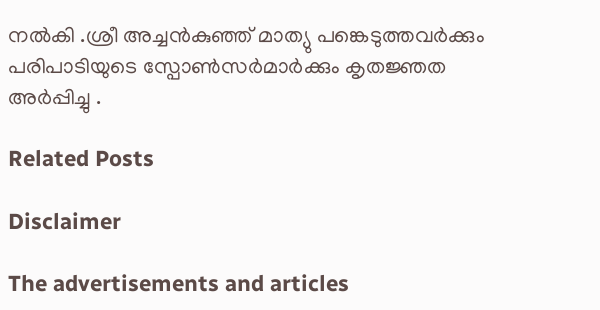നൽകി .ശ്രീ അച്ചൻകുഞ്ഞ് മാത്യു പങ്കെടുത്തവർക്കും പരിപാടിയുടെ സ്പോൺസർമാർക്കും കൃതജ്ഞത അർപ്പിച്ചു .

Related Posts

Disclaimer

The advertisements and articles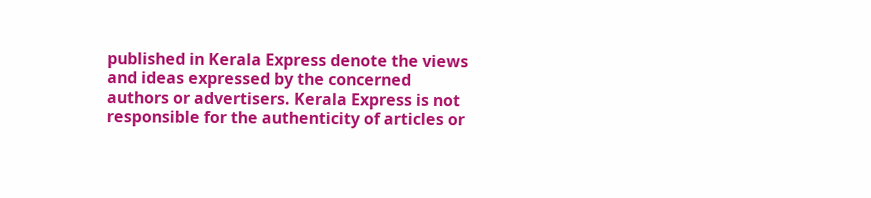published in Kerala Express denote the views and ideas expressed by the concerned authors or advertisers. Kerala Express is not responsible for the authenticity of articles or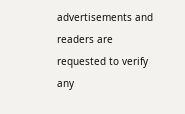advertisements and readers are requested to verify any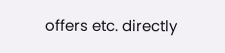offers etc. directly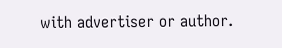with advertiser or author.